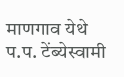माणगाव येथे प.प. टेंब्येस्वामी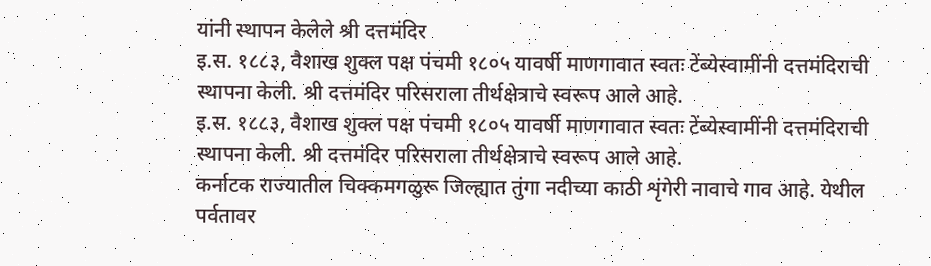यांनी स्थापन केलेले श्री दत्तमंदिर
इ.स. १८८३, वैशाख शुक्ल पक्ष पंचमी १८०५ यावर्षी माणगावात स्वतः टेंब्येस्वामींनी दत्तमंदिराची स्थापना केली. श्री दत्तमंदिर परिसराला तीर्थक्षेत्राचे स्वरूप आले आहे.
इ.स. १८८३, वैशाख शुक्ल पक्ष पंचमी १८०५ यावर्षी माणगावात स्वतः टेंब्येस्वामींनी दत्तमंदिराची स्थापना केली. श्री दत्तमंदिर परिसराला तीर्थक्षेत्राचे स्वरूप आले आहे.
कर्नाटक राज्यातील चिक्कमगळुरू जिल्ह्यात तुंगा नदीच्या काठी शृंगेरी नावाचे गाव आहे. येथील पर्वतावर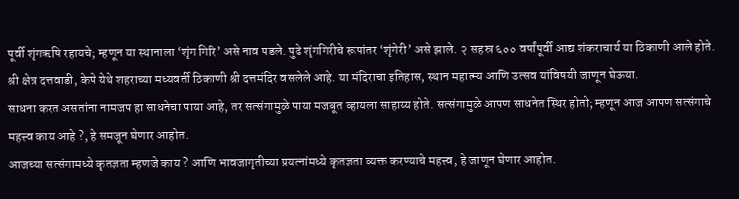पूर्वी शृंगऋषि रहायचे; म्हणून या स्थानाला ‘शृंग गिरि’ असे नाव पडले. पुढे शृंगगिरीचे रूपांतर ‘शृंगेरी’ असे झाले. २ सहस्र ६०० वर्षांपूर्वी आद्य शंकराचार्य या ठिकाणी आले होते.
श्री क्षेत्र दत्तवाडी, केपे येथे शहराच्या मध्यवर्ती ठिकाणी श्री दत्तमंदिर वसलेले आहे. या मंदिराचा इतिहास, स्थान महात्म्य आणि उत्सव यांविषयी जाणून घेऊया.
साधना करत असतांना नामजप हा साधनेचा पाया आहे, तर सत्संगामुळे पाया मजबूत व्हायला साहाय्य होते. सत्संगामुळे आपण साधनेत स्थिर होतो; म्हणून आज आपण सत्संगाचे महत्त्व काय आहे ?, हे समजून घेणार आहोत.
आजच्या सत्संगामध्ये कृतज्ञता म्हणजे काय ? आणि भावजागृतीच्या प्रयत्नांमध्ये कृतज्ञता व्यक्त करण्याचे महत्त्व, हे जाणून घेणार आहोत.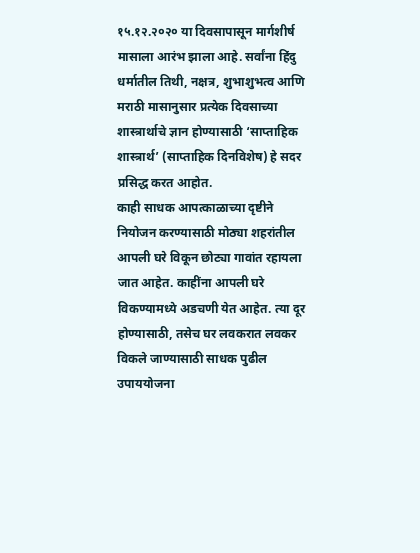१५.१२.२०२० या दिवसापासून मार्गशीर्ष मासाला आरंभ झाला आहे. सर्वांना हिंदु धर्मातील तिथी, नक्षत्र, शुभाशुभत्व आणि मराठी मासानुसार प्रत्येक दिवसाच्या शास्त्रार्थाचे ज्ञान होण्यासाठी ‘साप्ताहिक शास्त्रार्थ’ (साप्ताहिक दिनविशेष) हे सदर प्रसिद्ध करत आहोत.
काही साधक आपत्काळाच्या दृष्टीने नियोजन करण्यासाठी मोठ्या शहरांतील आपली घरे विकून छोट्या गावांत रहायला जात आहेत. काहींना आपली घरे विकण्यामध्ये अडचणी येत आहेत. त्या दूर होण्यासाठी, तसेच घर लवकरात लवकर विकले जाण्यासाठी साधक पुढील उपाययोजना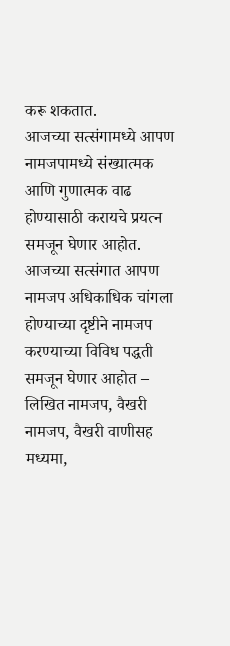करू शकतात.
आजच्या सत्संगामध्ये आपण नामजपामध्ये संख्यात्मक आणि गुणात्मक वाढ होण्यासाठी करायचे प्रयत्न समजून घेणार आहोत.
आजच्या सत्संगात आपण नामजप अधिकाधिक चांगला होण्याच्या दृष्टीने नामजप करण्याच्या विविध पद्धती समजून घेणार आहोत – लिखित नामजप, वैखरी नामजप, वैखरी वाणीसह मध्यमा,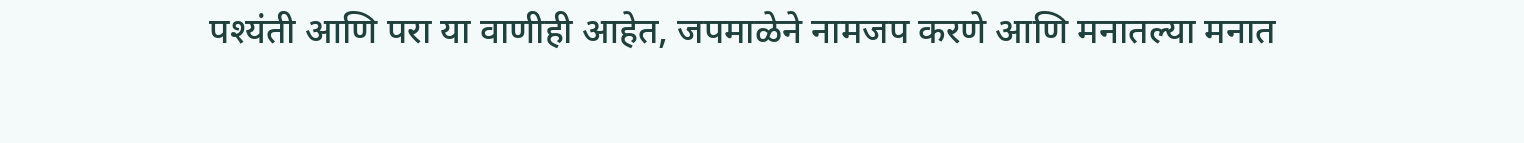पश्यंती आणि परा या वाणीही आहेत, जपमाळेने नामजप करणे आणि मनातल्या मनात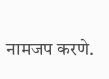नामजप करणे.